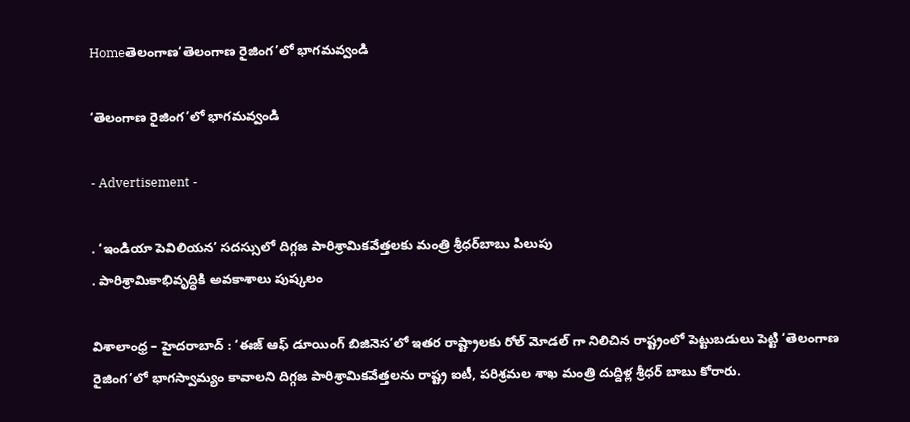Homeతెలంగాణ‘తెలంగాణ రైజింగ’లో భాగమవ్వండి

‘తెలంగాణ రైజింగ’లో భాగమవ్వండి

- Advertisement -

. ‘ఇండియా పెవిలియన’ సదస్సులో దిగ్గజ పారిశ్రామికవేత్తలకు మంత్రి శ్రీధర్‌బాబు పిలుపు
. పారిశ్రామికాభివృద్ధికి అవకాశాలు పుష్కలం

విశాలాంధ్ర – హైదరాబాద్ : ‘ఈజ్ ఆఫ్ డూయింగ్ బిజినెస’లో ఇతర రాష్ట్రాలకు రోల్ మోడల్ గా నిలిచిన రాష్ట్రంలో పెట్టుబడులు పెట్టి ‘తెలంగాణ రైజింగ’లో భాగస్వామ్యం కావాలని దిగ్గజ పారిశ్రామికవేత్తలను రాష్ట్ర ఐటీ, పరిశ్రమల శాఖ మంత్రి దుద్దిళ్ల శ్రీధర్ బాబు కోరారు.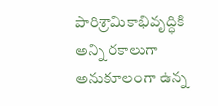పారిశ్రామికాభివృద్ధికి అన్ని రకాలుగా అనుకూలంగా ఉన్న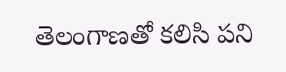తెలంగాణతో కలిసి పని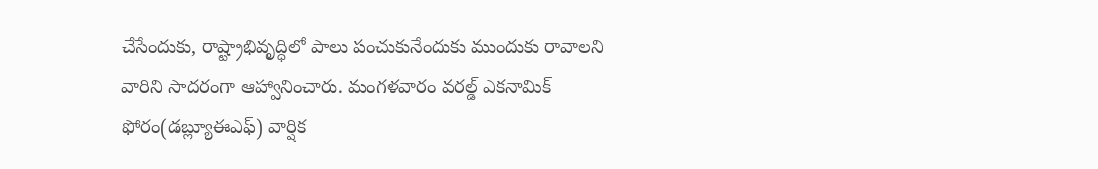చేసేందుకు, రాష్ట్రాభివృద్ధిలో పాలు పంచుకునేందుకు ముందుకు రావాలని వారిని సాదరంగా ఆహ్వానించారు. మంగళవారం వరల్డ్ ఎకనామిక్ ఫోరం(డబ్ల్యూఈఎఫ్) వార్షిక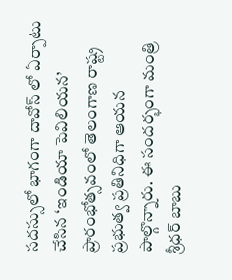సదస్సులో భాగంగా దావోస్ లో ఏర్పాటు చేసిన ‘ఇండియా పెవిలియన’ ప్రారంభోత్సవంలో తెలంగాణ రాష్ట్ర ప్రభుత్వ ప్రతినిధిగా ఆయన పాల్గొన్నారు. ఈ సందర్భంగా మంత్రి శ్రీధర్ బాబు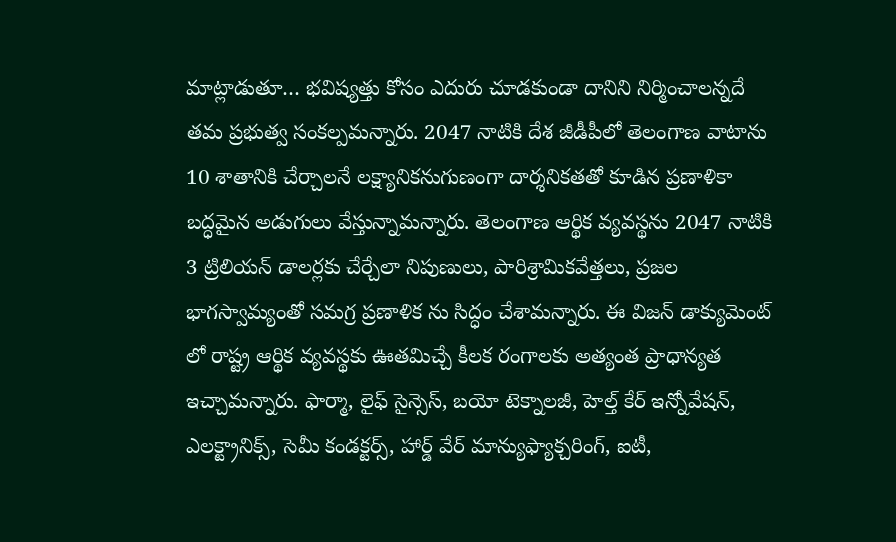మాట్లాడుతూ… భవిష్యత్తు కోసం ఎదురు చూడకుండా దానిని నిర్మించాలన్నదే తమ ప్రభుత్వ సంకల్పమన్నారు. 2047 నాటికి దేశ జీడీపీలో తెలంగాణ వాటాను 10 శాతానికి చేర్చాలనే లక్ష్యానికనుగుణంగా దార్శనికతతో కూడిన ప్రణాళికా బద్ధమైన అడుగులు వేస్తున్నామన్నారు. తెలంగాణ ఆర్థిక వ్యవస్థను 2047 నాటికి 3 ట్రిలియన్ డాలర్లకు చేర్చేలా నిపుణులు, పారిశ్రామికవేత్తలు, ప్రజల భాగస్వామ్యంతో సమగ్ర ప్రణాళిక ను సిద్ధం చేశామన్నారు. ఈ విజన్ డాక్యుమెంట్ లో రాష్ట్ర ఆర్థిక వ్యవస్థకు ఊతమిచ్చే కీలక రంగాలకు అత్యంత ప్రాధాన్యత ఇచ్చామన్నారు. ఫార్మా, లైఫ్ సైన్సెస్, బయో టెక్నాలజీ, హెల్త్ కేర్ ఇన్నోవేషన్, ఎలక్ట్రానిక్స్, సెమీ కండక్టర్స్, హార్డ్ వేర్ మాన్యుఫ్యాక్చరింగ్, ఐటీ,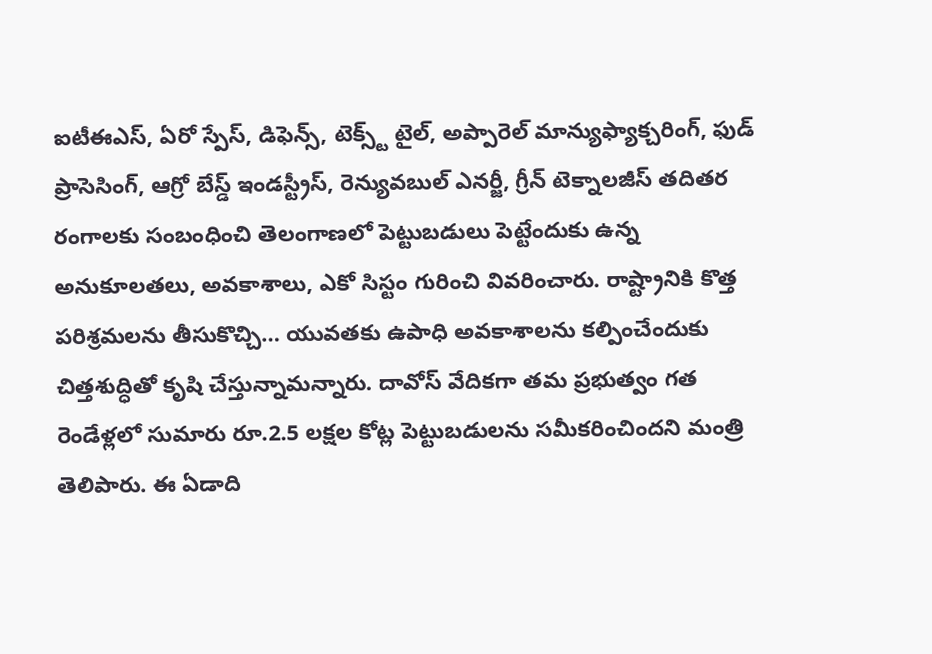ఐటీఈఎస్, ఏరో స్పేస్, డిఫెన్స్, టెక్స్ట్ టైల్, అప్పారెల్ మాన్యుఫ్యాక్చరింగ్, ఫుడ్ ప్రాసెసింగ్, ఆగ్రో బేస్డ్ ఇండస్ట్రీస్, రెన్యువబుల్ ఎనర్జీ, గ్రీన్ టెక్నాలజీస్ తదితర రంగాలకు సంబంధించి తెలంగాణలో పెట్టుబడులు పెట్టేందుకు ఉన్న అనుకూలతలు, అవకాశాలు, ఎకో సిస్టం గురించి వివరించారు. రాష్ట్రానికి కొత్త పరిశ్రమలను తీసుకొచ్చి… యువతకు ఉపాధి అవకాశాలను కల్పించేందుకు చిత్తశుద్ధితో కృషి చేస్తున్నామన్నారు. దావోస్ వేదికగా తమ ప్రభుత్వం గత రెండేళ్లలో సుమారు రూ.2.5 లక్షల కోట్ల పెట్టుబడులను సమీకరించిందని మంత్రి తెలిపారు. ఈ ఏడాది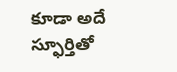కూడా అదే స్ఫూర్తితో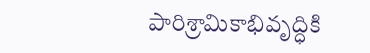పారిశ్రామికాభివృద్ధికి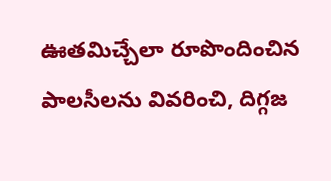ఊతమిచ్చేలా రూపొందించిన పాలసీలను వివరించి, దిగ్గజ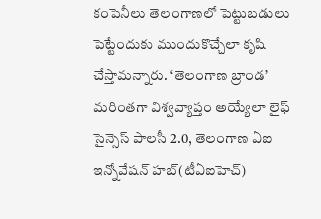కంపెనీలు తెలంగాణలో పెట్టుబడులు పెట్టేందుకు ముందుకొచ్చేలా కృషి చేస్తామన్నారు. ‘తెలంగాణ బ్రాండ’ మరింతగా విశ్వవ్యాప్తం అయ్యేలా లైఫ్ సైన్సెస్ పాలసీ 2.0, తెలంగాణ ఏఐ ఇన్నోవేషన్ హబ్(టీఏఐహెచ్)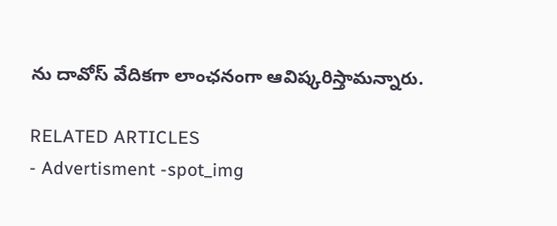ను దావోస్ వేదికగా లాంఛనంగా ఆవిష్కరిస్తామన్నారు.

RELATED ARTICLES
- Advertisment -spot_img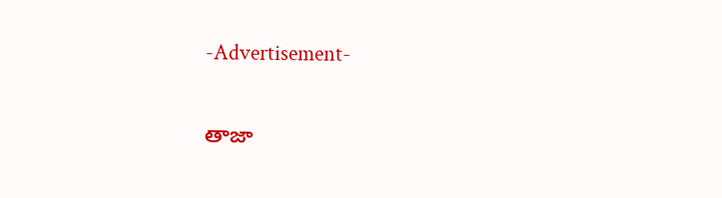-Advertisement-

తాజా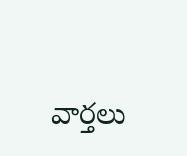వార్తలు